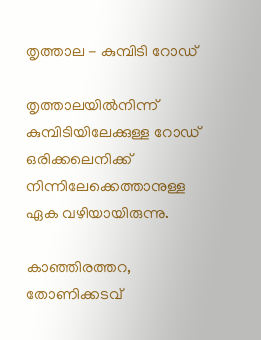തൃത്താല - കുമ്പിടി റോഡ്

തൃത്താലയിൽനിന്ന്
കുമ്പിടിയിലേക്കുള്ള റോഡ്
ഒരിക്കലെനിക്ക് നിന്നിലേക്കെത്താനുള്ള
ഏക വഴിയായിരുന്നു.

കാഞ്ഞിരത്തറ,
തോണിക്കടവ്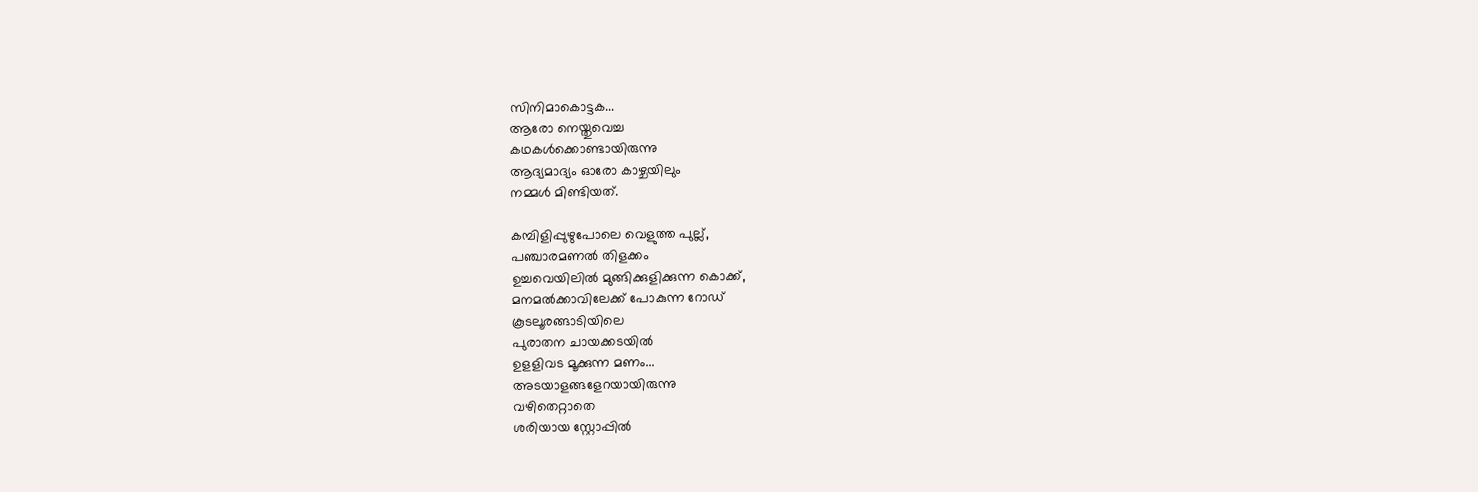സിനിമാകൊട്ടക...
ആരോ നെയ്തുവെച്ച
കഥകൾക്കൊണ്ടായിരുന്നു
ആദ്യമാദ്യം ഓരോ കാഴ്ചയിലും
നമ്മൾ മിണ്ടിയത്.

കമ്പിളിപ്പുഴുപോലെ വെളുത്ത പുല്ല്,
പഞ്ചാരമണൽ തിളക്കം
ഉച്ചവെയിലിൽ മുങ്ങിക്കുളിക്കുന്ന കൊക്ക്,
മനമൽക്കാവിലേക്ക് പോകുന്ന റോഡ്
കൂടലൂരങ്ങാടിയിലെ
പുരാതന ചായക്കടയിൽ
ഉളളിവട മൂക്കുന്ന മണം...
അടയാളങ്ങളേറയായിരുന്നു
വഴിതെറ്റാതെ
ശരിയായ സ്റ്റോപ്പിൽ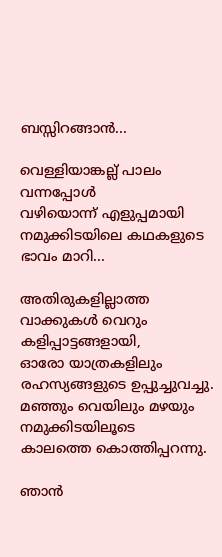ബസ്സിറങ്ങാൻ...

വെള്ളിയാങ്കല്ല് പാലം വന്നപ്പോൾ
വഴിയൊന്ന് എളുപ്പമായി
നമുക്കിടയിലെ കഥകളുടെ
ഭാവം മാറി...

അതിരുകളില്ലാത്ത
വാക്കുകൾ വെറും
കളിപ്പാട്ടങ്ങളായി,
ഓരോ യാത്രകളിലും
രഹസ്യങ്ങളുടെ ഉപ്പുച്ചുവച്ചു.
മഞ്ഞും വെയിലും മഴയും
നമുക്കിടയിലൂടെ
കാലത്തെ കൊത്തിപ്പറന്നു.

ഞാൻ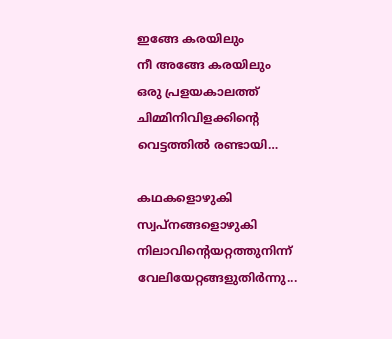ഇങ്ങേ കരയിലും
നീ അങ്ങേ കരയിലും
ഒരു പ്രളയകാലത്ത്
ചിമ്മിനിവിളക്കിന്റെ
വെട്ടത്തിൽ രണ്ടായി…

കഥകളൊഴുകി
സ്വപ്നങ്ങളൊഴുകി
നിലാവിന്റെയറ്റത്തുനിന്ന്
വേലിയേറ്റങ്ങളുതിർന്നു...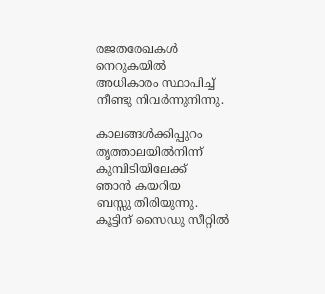രജതരേഖകൾ നെറുകയിൽ
അധികാരം സ്ഥാപിച്ച്
നീണ്ടു നിവർന്നുനിന്നു.

കാലങ്ങൾക്കിപ്പുറം
തൃത്താലയിൽനിന്ന്
കുമ്പിടിയിലേക്ക്
ഞാൻ കയറിയ
ബസ്സു തിരിയുന്നു.
കൂട്ടിന് സൈഡു സീറ്റിൽ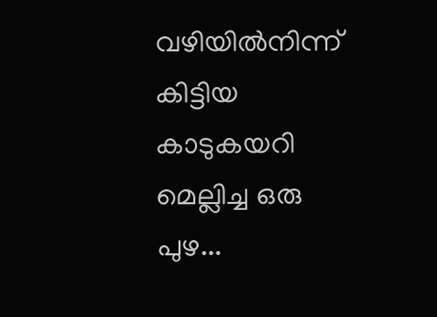വഴിയിൽനിന്ന് കിട്ടിയ
കാടുകയറി
മെല്ലിച്ച ഒരു പുഴ...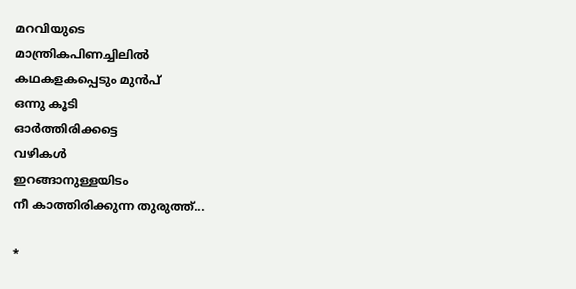മറവിയുടെ
മാന്ത്രികപിണച്ചിലിൽ
കഥകളകപ്പെടും മുൻപ്
ഒന്നു കൂടി
ഓർത്തിരിക്കട്ടെ
വഴികൾ
ഇറങ്ങാനുള്ളയിടം
നീ കാത്തിരിക്കുന്ന തുരുത്ത്...

*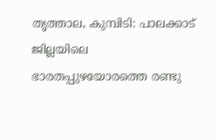തൃത്താല, കുമ്പിടി: പാലക്കാട് ജില്ലയിലെ ഭാരതപ്പുഴയോരത്തെ രണ്ടു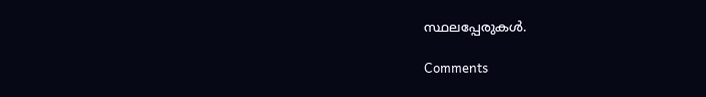സ്ഥലപ്പേരുകൾ.

Comments